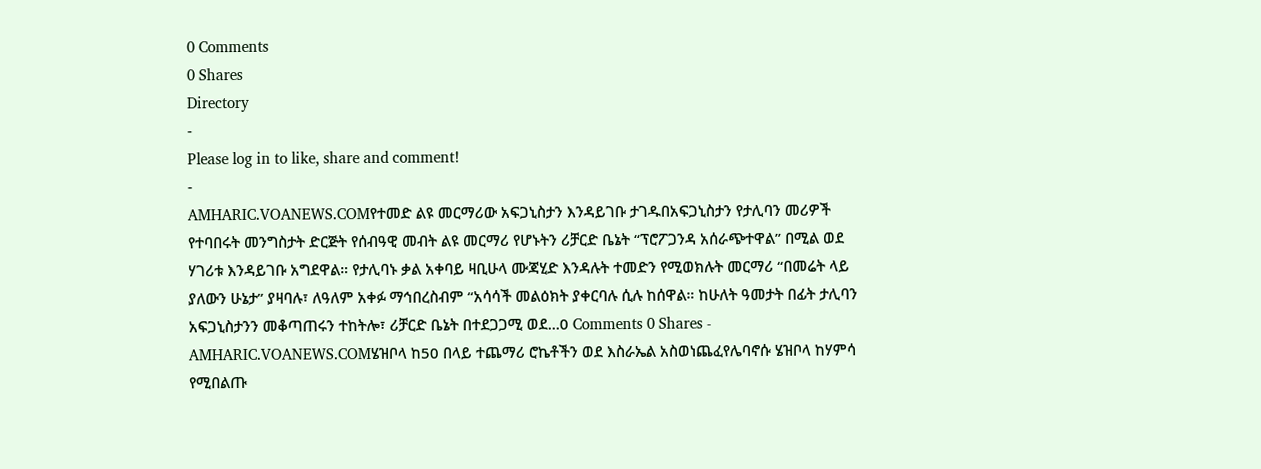0 Comments
0 Shares
Directory
-
Please log in to like, share and comment!
-
AMHARIC.VOANEWS.COMየተመድ ልዩ መርማሪው አፍጋኒስታን እንዳይገቡ ታገዱበአፍጋኒስታን የታሊባን መሪዎች የተባበሩት መንግስታት ድርጅት የሰብዓዊ መብት ልዩ መርማሪ የሆኑትን ሪቻርድ ቤኔት “ፕሮፖጋንዳ አሰራጭተዋል” በሚል ወደ ሃገሪቱ እንዳይገቡ አግደዋል። የታሊባኑ ቃል አቀባይ ዛቢሁላ ሙጃሂድ እንዳሉት ተመድን የሚወክሉት መርማሪ “በመሬት ላይ ያለውን ሁኔታ” ያዛባሉ፣ ለዓለም አቀፉ ማኅበረስብም “አሳሳች መልዕክት ያቀርባሉ ሲሉ ከሰዋል። ከሁለት ዓመታት በፊት ታሊባን አፍጋኒስታንን መቆጣጠሩን ተከትሎ፣ ሪቻርድ ቤኔት በተደጋጋሚ ወደ...0 Comments 0 Shares -
AMHARIC.VOANEWS.COMሄዝቦላ ከ50 በላይ ተጨማሪ ሮኬቶችን ወደ እስራኤል አስወነጨፈየሌባኖሱ ሄዝቦላ ከሃምሳ የሚበልጡ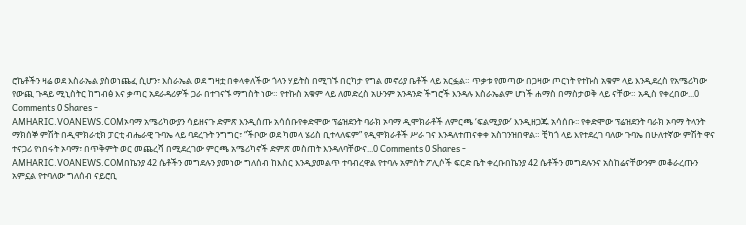ሮኬቶችን ዛሬ ወደ እስራኤል ያስወነጨፈ ሲሆን፣ እስራኤል ወደ ግዛቷ በቀላቀለችው ጎላን ሃይትስ በሚገኙ በርካታ የግል መኖሪያ ቤቶች ላይ አርፏል። ጥቃቱ የመጣው በጋዛው ጦርነት የተኩስ አቁም ላይ እንዲደረስ የአሜሪካው የውጪ ጉዳይ ሚኒስትር ከግብፅ እና ቃጣር አደራዳሪዎች ጋራ በተገናኙ ማግስት ነው። የተኩስ አቁም ላይ ለመድረስ አሁንም አንዳንድ ችግሮች እንዳሉ እስራኤልም ሆነች ሐማስ በማስታወቅ ላይ ናቸው። አዲስ የቀረበው...0 Comments 0 Shares -
AMHARIC.VOANEWS.COMኦባማ አሜሪካውያን ሳይዘናጉ ድምጽ እንዲሰጡ አሳሰቡየቀድሞው ፕሬዝደንት ባራክ ኦባማ ዲሞክራቶች ለምርጫ ‘ፍልሚያው’ እንዲዘጋጁ አሳሰቡ፡፡ የቀድሞው ፕሬዝደንት ባራክ ኦባማ ትላንት ማክሰኞ ምሽት በዲሞክራቲክ ፓርቲ ብሔራዊ ጉባኤ ላይ ባደረጉት ንግግር፣ “ችቦው ወደ ካመላ ሄሪስ ቢተላለፍም” የዲሞክራቶች ሥራ ገና እንዳለተጠናቀቀ አስገንዝበዋል። ቺካጎ ላይ እየተደረገ ባለው ጉባኤ በሁለተኛው ምሽት ዋና ተናጋሪ የነበሩት ኦባማ፣ በጥቅምት ወር መጨረሻ በሚደረገው ምርጫ አሜሪካኖች ድምጽ መስጠት እንዳለባቸውና...0 Comments 0 Shares -
AMHARIC.VOANEWS.COMበኬንያ 42 ሴቶችን መግደሉን ያመነው ግለሰብ ከእስር እንዲያመልጥ ተባብረዋል የተባሉ አምስት ፖሊሶች ፍርድ ቤት ቀረቡበኬንያ 42 ሴቶችን መግደሉንና አስከሬናቸውንም መቆራረጡን አምኗል የተባለው ግለሰብ ናይሮቢ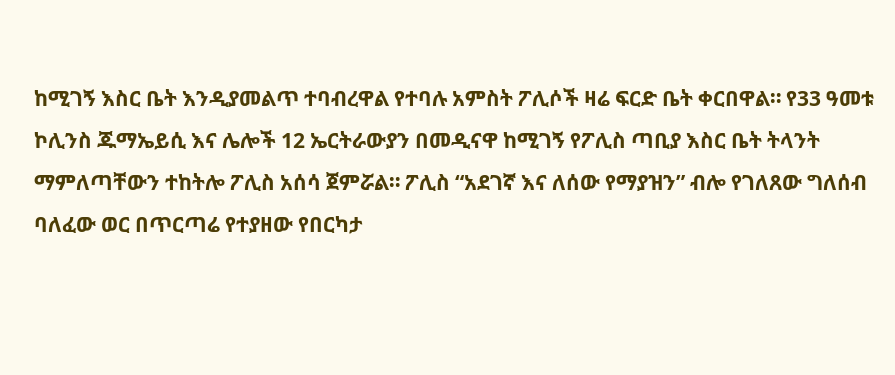ከሚገኝ እስር ቤት እንዲያመልጥ ተባብረዋል የተባሉ አምስት ፖሊሶች ዛሬ ፍርድ ቤት ቀርበዋል። የ33 ዓመቱ ኮሊንስ ጁማኤይሲ እና ሌሎች 12 ኤርትራውያን በመዲናዋ ከሚገኝ የፖሊስ ጣቢያ እስር ቤት ትላንት ማምለጣቸውን ተከትሎ ፖሊስ አሰሳ ጀምሯል። ፖሊስ “አደገኛ እና ለሰው የማያዝን” ብሎ የገለጸው ግለሰብ ባለፈው ወር በጥርጣሬ የተያዘው የበርካታ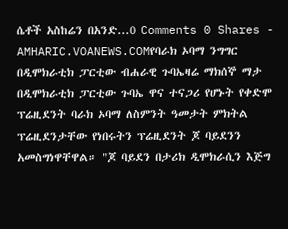ሴቶች አስከሬን በአንድ...0 Comments 0 Shares -
AMHARIC.VOANEWS.COMየባራክ ኦባማ ንግግር በዲሞክራቲክ ፓርቲው ብሐራዊ ጉባኤዛሬ ማክሰኞ ማታ በዲሞክራቲክ ፓርቲው ጉባኤ ዋና ተናጋሪ የሆኑት የቀድሞ ፕሬዚደንት ባራክ ኦባማ ለስምንት ዓመታት ምክትል ፕሬዚደንታቸው የነበሩትን ፕሬዚደንት ጆ ባይደንን አመስግነዋቸዋል። "ጆ ባይደን በታሪክ ዲሞክራሲን እጅግ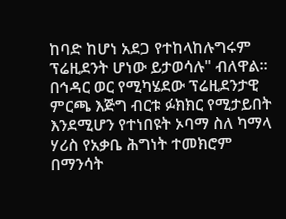ከባድ ከሆነ አደጋ የተከላከሉግሩም ፕሬዚደንት ሆነው ይታወሳሉ" ብለዋል። በኅዳር ወር የሚካሄደው ፕሬዚደንታዊ ምርጫ እጅግ ብርቱ ፉክክር የሚታይበት እንደሚሆን የተነበዩት ኦባማ ስለ ካማላ ሃሪስ የአቃቤ ሕግነት ተመክሮም በማንሳት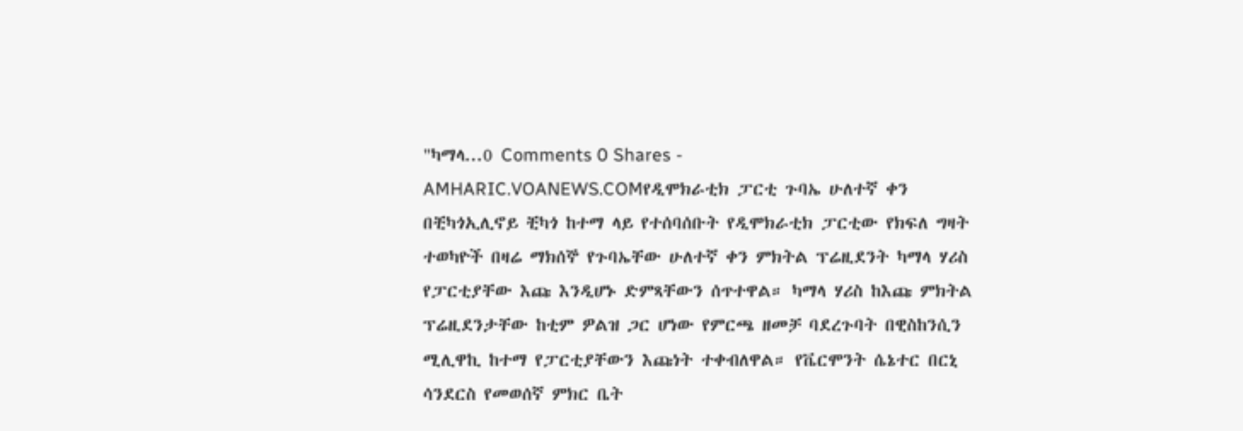"ካማላ...0 Comments 0 Shares -
AMHARIC.VOANEWS.COMየዲሞክራቲክ ፓርቲ ጉባኤ ሁለተኛ ቀን በቺካጎኢሊኖይ ቺካጎ ከተማ ላይ የተሰባሰቡት የዲሞክራቲክ ፓርቲው የክፍለ ግዛት ተወካዮች በዛሬ ማክሰኞ የጉባኤቸው ሁለተኛ ቀን ምክትል ፕሬዚደንት ካማላ ሃሪስ የፓርቲያቸው እጩ እንዲሆኑ ድምጻቸውን ሰጥተዋል። ካማላ ሃሪስ ከእጩ ምክትል ፕሬዚደንታቸው ከቲም ዎልዝ ጋር ሆነው የምርጫ ዘመቻ ባደረጉባት በዊስከንሲን ሚሊዋኪ ከተማ የፓርቲያቸውን እጩነት ተቀብለዋል። የቬርሞንት ሴኔተር በርኒ ሳንደርስ የመወሰኛ ምክር ቤት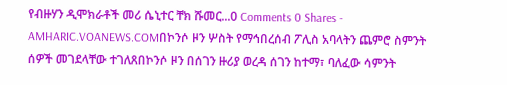የብዙሃን ዲሞክራቶች መሪ ሴኒተር ቸክ ሹመር...0 Comments 0 Shares -
AMHARIC.VOANEWS.COMበኮንሶ ዞን ሦስት የማኅበረሰብ ፖሊስ አባላትን ጨምሮ ስምንት ሰዎች መገደላቸው ተገለጸበኮንሶ ዞን በሰገን ዙሪያ ወረዳ ሰገን ከተማ፣ ባለፈው ሳምንት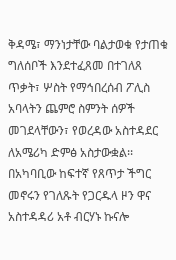ቅዳሜ፣ ማንነታቸው ባልታወቁ የታጠቁ ግለሰቦች እንደተፈጸመ በተገለጸ ጥቃት፣ ሦስት የማኅበረሰብ ፖሊስ አባላትን ጨምሮ ስምንት ሰዎች መገደላቸውን፣ የወረዳው አስተዳደር ለአሜሪካ ድምፅ አስታውቋል፡፡ በአካባቢው ከፍተኛ የጸጥታ ችግር መኖሩን የገለጹት የጋርዱላ ዞን ዋና አስተዳዳሪ አቶ ብርሃኑ ኩናሎ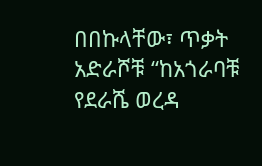በበኩላቸው፣ ጥቃት አድራሾቹ “ከአጎራባቹ የደራሼ ወረዳ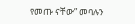የመጡ ናቸው” መባሉን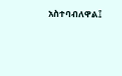አስተባብለዋል፤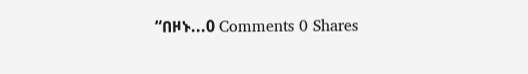“በዞኑ...0 Comments 0 Shares